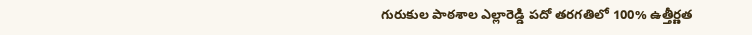గురుకుల పాఠశాల ఎల్లారెడ్డి పదో తరగతిలో 100% ఉత్తీర్ణత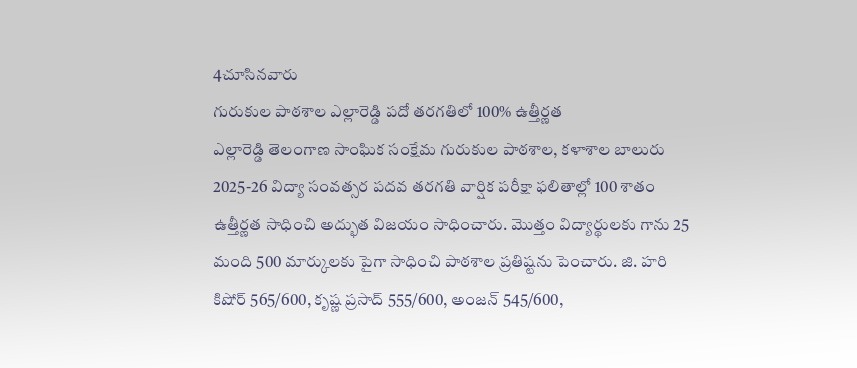4చూసినవారు
గురుకుల పాఠశాల ఎల్లారెడ్డి పదో తరగతిలో 100% ఉత్తీర్ణత
ఎల్లారెడ్డి తెలంగాణ సాంఘిక సంక్షేమ గురుకుల పాఠశాల, కళాశాల బాలురు 2025-26 విద్యా సంవత్సర పదవ తరగతి వార్షిక పరీక్షా ఫలితాల్లో 100 శాతం ఉత్తీర్ణత సాధించి అద్భుత విజయం సాధించారు. మొత్తం విద్యార్థులకు గాను 25 మంది 500 మార్కులకు పైగా సాధించి పాఠశాల ప్రతిష్టను పెంచారు. జి. హరి కిషోర్ 565/600, కృష్ణ ప్రసాద్ 555/600, అంజన్ 545/600,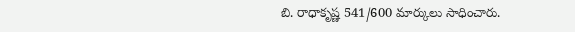బి. రాధాకృష్ణ 541/600 మార్కులు సాధించారు.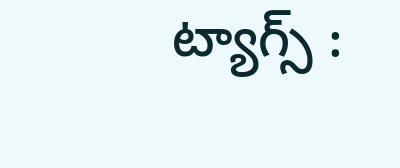ట్యాగ్స్ :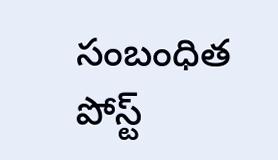సంబంధిత పోస్ట్